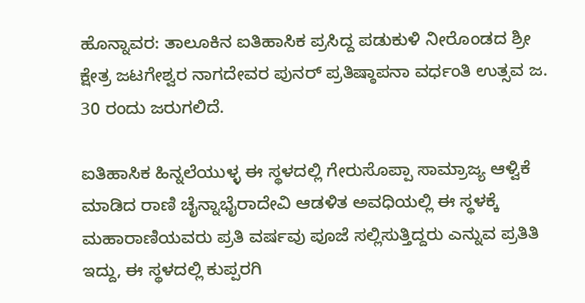ಹೊನ್ನಾವರ: ತಾಲೂಕಿನ ಐತಿಹಾಸಿಕ ಪ್ರಸಿದ್ದ ಪಡುಕುಳಿ ನೀರೊಂಡದ ಶ್ರೀ ಕ್ಷೇತ್ರ ಜಟಗೇಶ್ವರ ನಾಗದೇವರ ಪುನರ್ ಪ್ರತಿಷ್ಠಾಪನಾ ವರ್ಧಂತಿ ಉತ್ಸವ ಜ. 30 ರಂದು ಜರುಗಲಿದೆ.

ಐತಿಹಾಸಿಕ ಹಿನ್ನಲೆಯುಳ್ಳ ಈ ಸ್ಥಳದಲ್ಲಿ ಗೇರುಸೊಪ್ಪಾ ಸಾಮ್ರಾಜ್ಯ ಆಳ್ವಿಕೆ ಮಾಡಿದ ರಾಣಿ ಚೈನ್ನಾಭೈರಾದೇವಿ ಆಡಳಿತ ಅವಧಿಯಲ್ಲಿ ಈ ಸ್ಥಳಕ್ಕೆ ಮಹಾರಾಣಿಯವರು ಪ್ರತಿ ವರ್ಷವು ಪೂಜೆ ಸಲ್ಲಿಸುತ್ತಿದ್ದರು ಎನ್ನುವ ಪ್ರತಿತಿ ಇದ್ದು, ಈ ಸ್ಥಳದಲ್ಲಿ ಕುಪ್ಪರಗಿ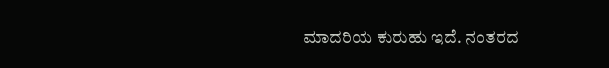ಮಾದರಿಯ ಕುರುಹು ಇದೆ. ನಂತರದ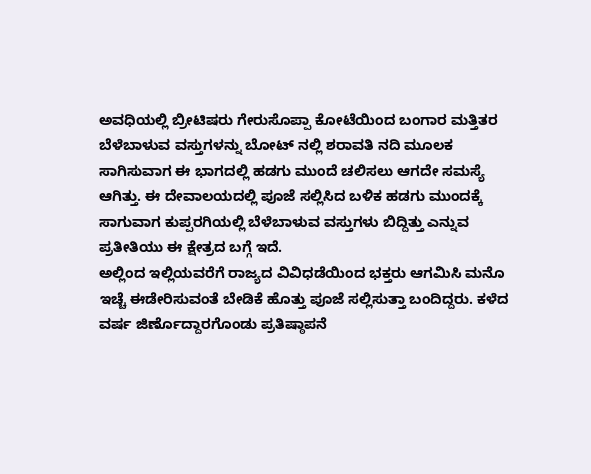ಅವಧಿಯಲ್ಲಿ ಬ್ರೀಟಿಷರು ಗೇರುಸೊಪ್ಪಾ ಕೋಟೆಯಿಂದ ಬಂಗಾರ ಮತ್ತಿತರ ಬೆಳೆಬಾಳುವ ವಸ್ತುಗಳನ್ನು ಬೋಟ್ ನಲ್ಲಿ ಶರಾವತಿ ನದಿ ಮೂಲಕ ಸಾಗಿಸುವಾಗ ಈ ಭಾಗದಲ್ಲಿ ಹಡಗು ಮುಂದೆ ಚಲಿಸಲು ಆಗದೇ ಸಮಸ್ಯೆ ಆಗಿತ್ತು. ಈ ದೇವಾಲಯದಲ್ಲಿ ಪೂಜೆ ಸಲ್ಲಿಸಿದ ಬಳಿಕ ಹಡಗು ಮುಂದಕ್ಕೆ ಸಾಗುವಾಗ ಕುಪ್ಪರಗಿಯಲ್ಲಿ ಬೆಳೆಬಾಳುವ ವಸ್ತುಗಳು ಬಿದ್ದಿತ್ತು ಎನ್ನುವ ಪ್ರತೀತಿಯು ಈ ಕ್ಷೇತ್ರದ ಬಗ್ಗೆ ಇದೆ.
ಅಲ್ಲಿಂದ ಇಲ್ಲಿಯವರೆಗೆ ರಾಜ್ಯದ ವಿವಿಧಡೆಯಿಂದ ಭಕ್ತರು ಆಗಮಿಸಿ ಮನೊ ಇಚ್ಚೆ ಈಡೇರಿಸುವಂತೆ ಬೇಡಿಕೆ ಹೊತ್ತು ಪೂಜೆ ಸಲ್ಲಿಸುತ್ತಾ ಬಂದಿದ್ದರು. ಕಳೆದ ವರ್ಷ ಜಿರ್ಣೊದ್ದಾರಗೊಂಡು ಪ್ರತಿಷ್ಠಾಪನೆ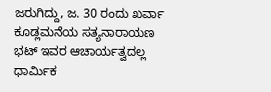ಜರುಗಿದ್ದು, ಜ. 30 ರಂದು ಖರ್ವಾ ಕೂಡ್ಲಮನೆಯ ಸತ್ಯನಾರಾಯಣ ಭಟ್ ಇವರ ಆಚಾರ್ಯತ್ವದಲ್ಲ ಧಾರ್ಮಿಕ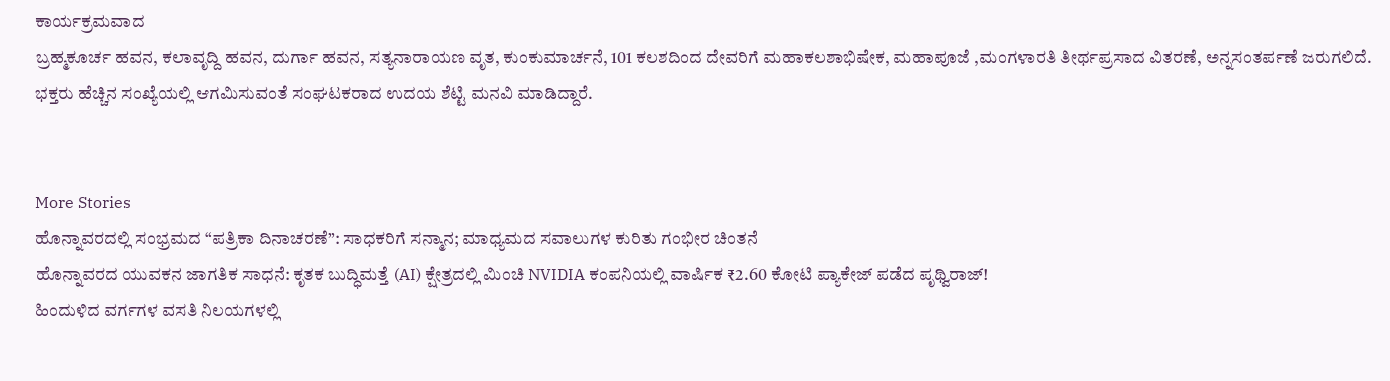ಕಾರ್ಯಕ್ರಮವಾದ
ಬ್ರಹ್ಮಕೂರ್ಚ ಹವನ, ಕಲಾವೃದ್ದಿ ಹವನ, ದುರ್ಗಾ ಹವನ, ಸತ್ಯನಾರಾಯಣ ವೃತ, ಕುಂಕುಮಾರ್ಚನೆ, 101 ಕಲಶದಿಂದ ದೇವರಿಗೆ ಮಹಾಕಲಶಾಭಿಷೇಕ, ಮಹಾಪೂಜೆ ,ಮಂಗಳಾರತಿ ತೀರ್ಥಪ್ರಸಾದ ವಿತರಣೆ, ಅನ್ನಸಂತರ್ಪಣೆ ಜರುಗಲಿದೆ. ಭಕ್ತರು ಹೆಚ್ಚಿನ ಸಂಖ್ಯೆಯಲ್ಲಿ ಆಗಮಿಸುವಂತೆ ಸಂಘಟಕರಾದ ಉದಯ ಶೆಟ್ಟಿ ಮನವಿ ಮಾಡಿದ್ದಾರೆ.


More Stories
ಹೊನ್ನಾವರದಲ್ಲಿ ಸಂಭ್ರಮದ “ಪತ್ರಿಕಾ ದಿನಾಚರಣೆ”: ಸಾಧಕರಿಗೆ ಸನ್ಮಾನ; ಮಾಧ್ಯಮದ ಸವಾಲುಗಳ ಕುರಿತು ಗಂಭೀರ ಚಿಂತನೆ
ಹೊನ್ನಾವರದ ಯುವಕನ ಜಾಗತಿಕ ಸಾಧನೆ: ಕೃತಕ ಬುದ್ಧಿಮತ್ತೆ (AI) ಕ್ಷೇತ್ರದಲ್ಲಿ ಮಿಂಚಿ NVIDIA ಕಂಪನಿಯಲ್ಲಿ ವಾರ್ಷಿಕ ₹2.60 ಕೋಟಿ ಪ್ಯಾಕೇಜ್ ಪಡೆದ ಪೃಥ್ವಿರಾಜ್!
ಹಿಂದುಳಿದ ವರ್ಗಗಳ ವಸತಿ ನಿಲಯಗಳಲ್ಲಿ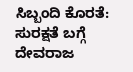ಸಿಬ್ಬಂದಿ ಕೊರತೆ: ಸುರಕ್ಷತೆ ಬಗ್ಗೆ ದೇವರಾಜ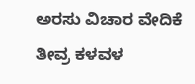ಅರಸು ವಿಚಾರ ವೇದಿಕೆ ತೀವ್ರ ಕಳವಳ